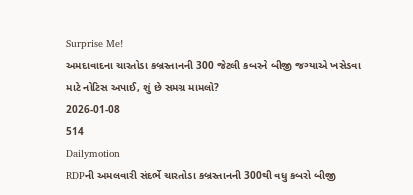Surprise Me!
અમદાવાદના ચારતોડા કબ્રસ્તાનની 300 જેટલી કબરને બીજી જગ્યાએ ખસેડવા માટે નોટિસ અપાઈ, શું છે સમગ્ર મામલો?
2026-01-08
514
Dailymotion
RDPની અમલવારી સંદર્ભે ચારતોડા કબ્રસ્તાનની 300થી વધુ કબરો બીજી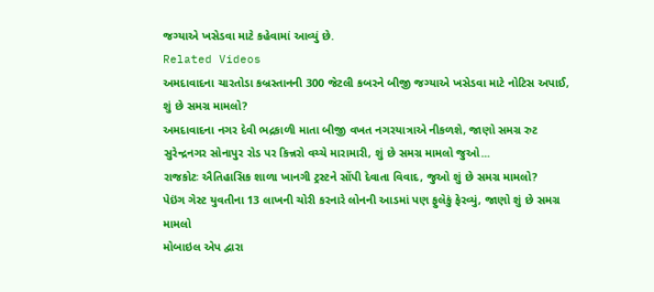જગ્યાએ ખસેડવા માટે કહેવામાં આવ્યું છે.
Related Videos
અમદાવાદના ચારતોડા કબ્રસ્તાનની 300 જેટલી કબરને બીજી જગ્યાએ ખસેડવા માટે નોટિસ અપાઈ, શું છે સમગ્ર મામલો?
અમદાવાદના નગર દેવી ભદ્રકાળી માતા બીજી વખત નગરયાત્રાએ નીકળશે, જાણો સમગ્ર રુટ
સુરેન્દ્રનગર સોનાપુર રોડ પર કિન્નરો વચ્ચે મારામારી, શું છે સમગ્ર મામલો જુઓ...
રાજકોટઃ ઐતિહાસિક શાળા ખાનગી ટ્રસ્ટને સોંપી દેવાતા વિવાદ, જુઓ શું છે સમગ્ર મામલો?
પેઇંગ ગેસ્ટ યુવતીના 13 લાખની ચોરી કરનારે લોનની આડમાં પણ ફુલેકું ફેરવ્યું, જાણો શું છે સમગ્ર મામલો
મોબાઇલ એપ દ્વારા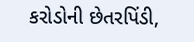કરોડોની છેતરપિંડી,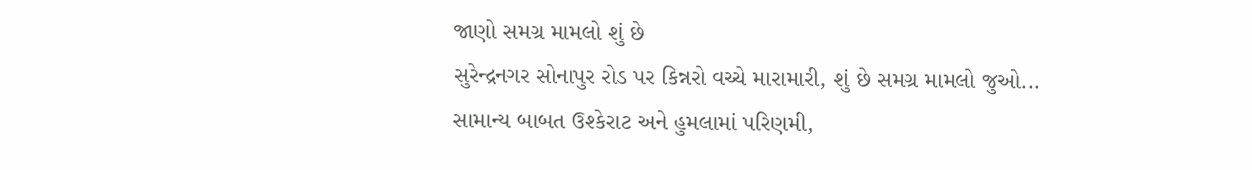જાણો સમગ્ર મામલો શું છે
સુરેન્દ્રનગર સોનાપુર રોડ પર કિન્નરો વચ્ચે મારામારી, શું છે સમગ્ર મામલો જુઓ...
સામાન્ય બાબત ઉશ્કેરાટ અને હુમલામાં પરિણમી,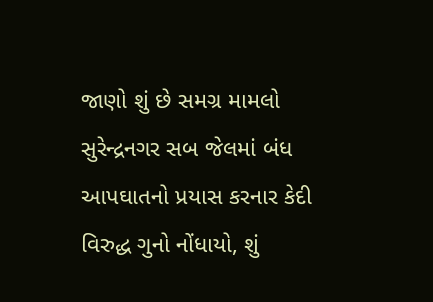જાણો શું છે સમગ્ર મામલો
સુરેન્દ્રનગર સબ જેલમાં બંધ આપઘાતનો પ્રયાસ કરનાર કેદી વિરુદ્ધ ગુનો નોંધાયો, શું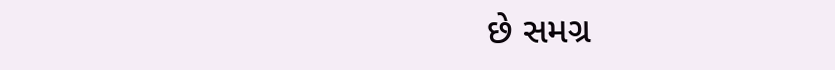છે સમગ્ર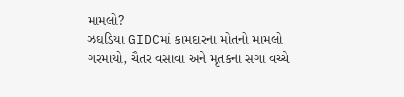મામલો?
ઝઘડિયા GIDCમાં કામદારના મોતનો મામલો ગરમાયો, ચૈતર વસાવા અને મૃતકના સગા વચ્ચે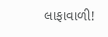લાફાવાળી!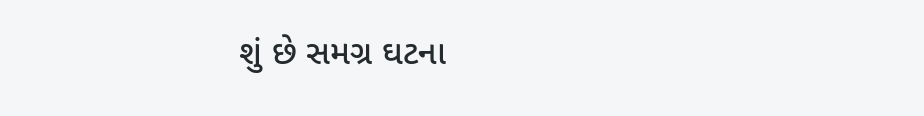શું છે સમગ્ર ઘટના